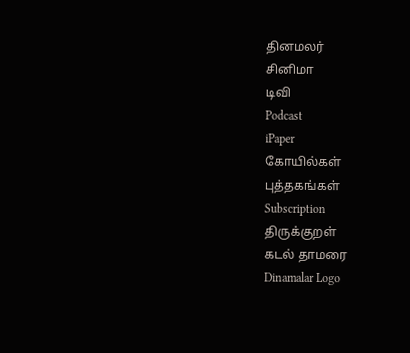தினமலர்
சினிமா
டிவி
Podcast
iPaper
கோயில்கள்
புத்தகங்கள்
Subscription
திருக்குறள்
கடல் தாமரை
Dinamalar Logo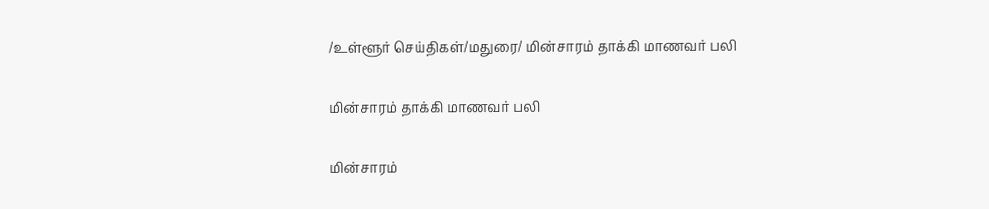/உள்ளூர் செய்திகள்/மதுரை/ மின்சாரம் தாக்கி மாணவர் பலி

மின்சாரம் தாக்கி மாணவர் பலி

மின்சாரம்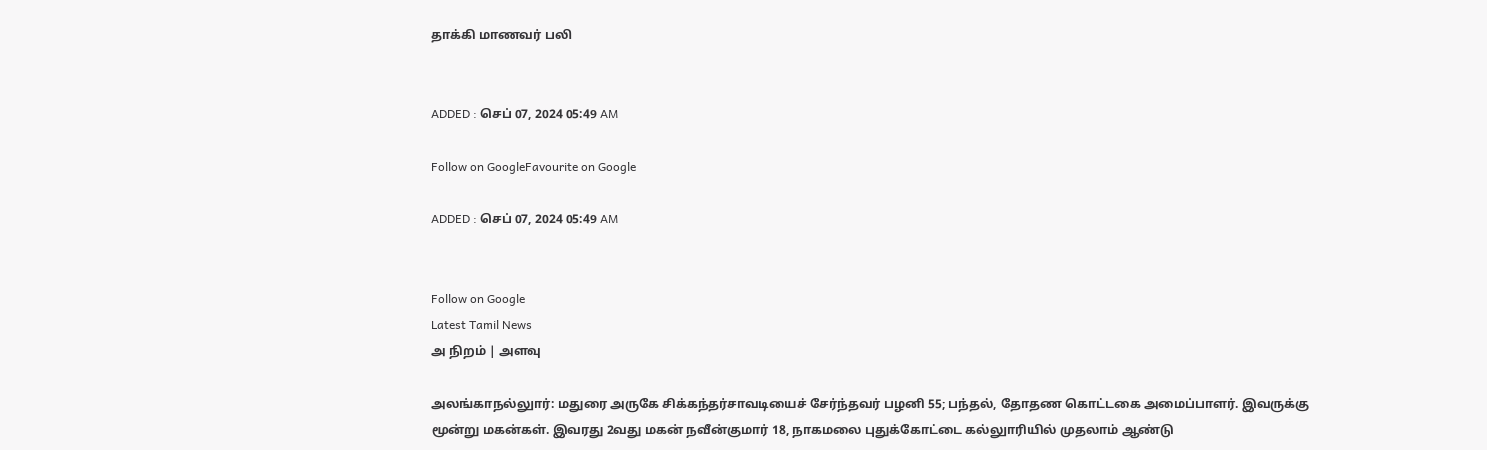தாக்கி மாணவர் பலி


ADDED : செப் 07, 2024 05:49 AM

Follow on GoogleFavourite on Google

ADDED : செப் 07, 2024 05:49 AM


Follow on Google
Latest Tamil News
அ நிறம் | அளவு

அலங்காநல்லுார்: மதுரை அருகே சிக்கந்தர்சாவடியைச் சேர்ந்தவர் பழனி 55; பந்தல், தோதண கொட்டகை அமைப்பாளர். இவருக்கு மூன்று மகன்கள். இவரது 2வது மகன் நவீன்குமார் 18, நாகமலை புதுக்கோட்டை கல்லுாரியில் முதலாம் ஆண்டு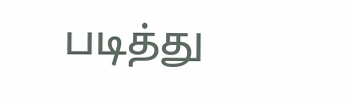படித்து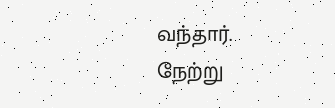வந்தார். நேற்று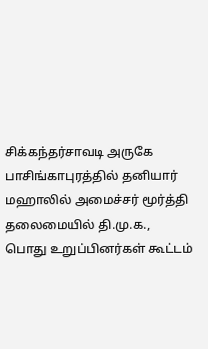சிக்கந்தர்சாவடி அருகே பாசிங்காபுரத்தில் தனியார் மஹாலில் அமைச்சர் மூர்த்தி தலைமையில் தி.மு.க., பொது உறுப்பினர்கள் கூட்டம்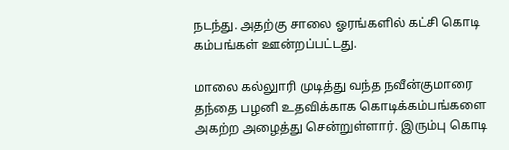நடந்து. அதற்கு சாலை ஓரங்களில் கட்சி கொடி கம்பங்கள் ஊன்றப்பட்டது.

மாலை கல்லுாரி முடித்து வந்த நவீன்குமாரை தந்தை பழனி உதவிக்காக கொடிக்கம்பங்களை அகற்ற அழைத்து சென்றுள்ளார். இரும்பு கொடி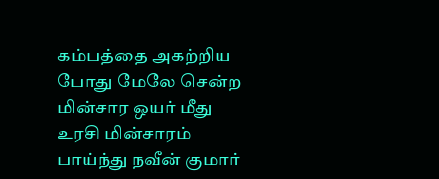கம்பத்தை அகற்றிய போது மேலே சென்ற மின்சார ஒயர் மீது உரசி மின்சாரம் பாய்ந்து நவீன் குமார்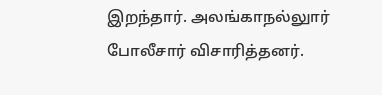இறந்தார். அலங்காநல்லுார் போலீசார் விசாரித்தனர்.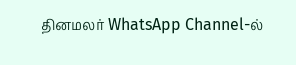தினமலர் WhatsApp Channel-ல்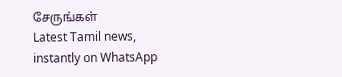சேருங்கள்
Latest Tamil news, instantly on WhatsApp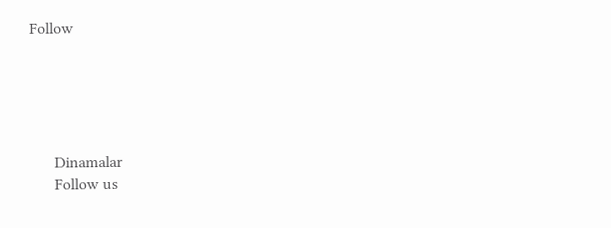Follow





      Dinamalar
      Follow us